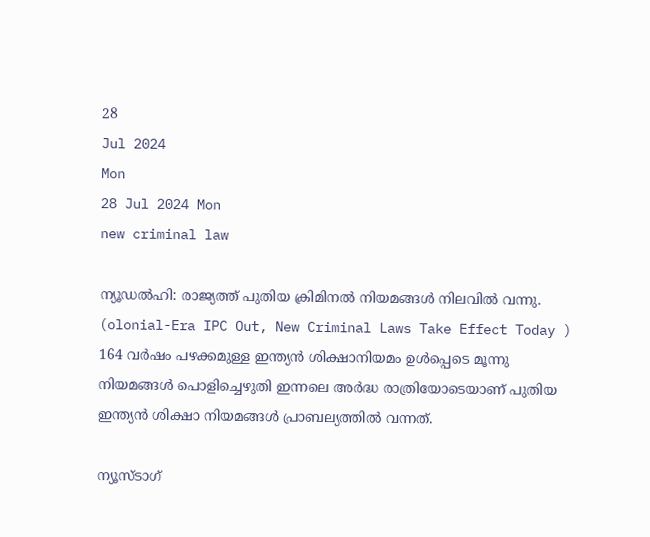28
Jul 2024
Mon
28 Jul 2024 Mon
new criminal law

ന്യൂഡല്‍ഹി: രാജ്യത്ത് പുതിയ ക്രിമിനല്‍ നിയമങ്ങള്‍ നിലവില്‍ വന്നു. (olonial-Era IPC Out, New Criminal Laws Take Effect Today ) 164 വര്‍ഷം പഴക്കമുള്ള ഇന്ത്യന്‍ ശിക്ഷാനിയമം ഉള്‍പ്പെടെ മൂന്നു നിയമങ്ങള്‍ പൊളിച്ചെഴുതി ഇന്നലെ അര്‍ദ്ധ രാത്രിയോടെയാണ് പുതിയ ഇന്ത്യന്‍ ശിക്ഷാ നിയമങ്ങള്‍ പ്രാബല്യത്തില്‍ വന്നത്.

ന്യൂസ്ടാഗ്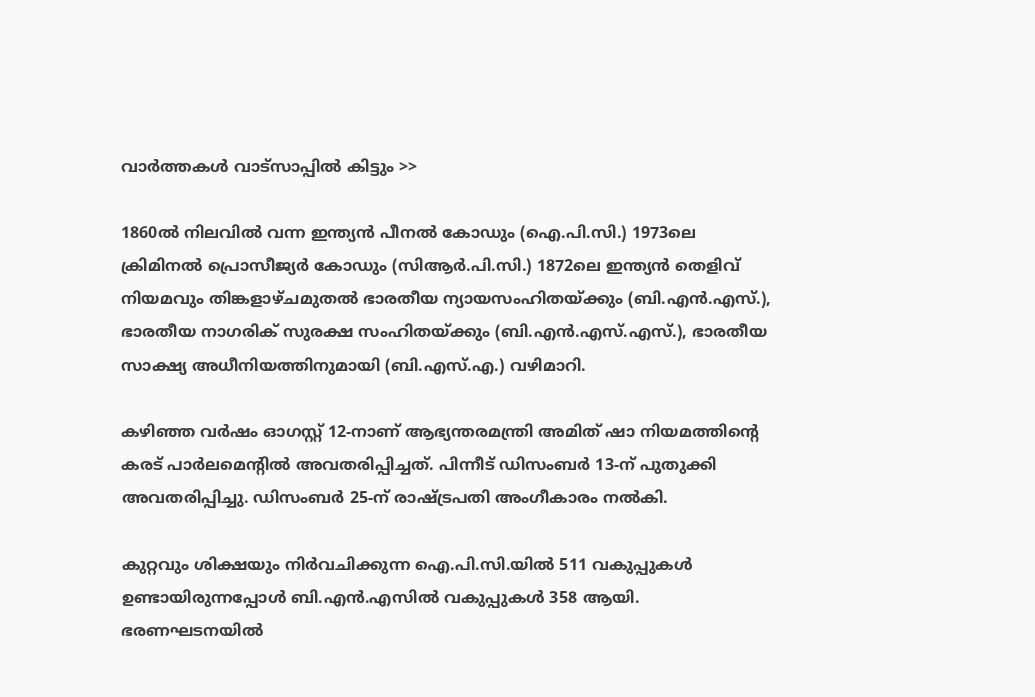വാര്‍ത്തകള്‍ വാട്‌സാപ്പില്‍ കിട്ടും >>

1860ല്‍ നിലവില്‍ വന്ന ഇന്ത്യന്‍ പീനല്‍ കോഡും (ഐ.പി.സി.) 1973ലെ ക്രിമിനല്‍ പ്രൊസീജ്യര്‍ കോഡും (സിആര്‍.പി.സി.) 1872ലെ ഇന്ത്യന്‍ തെളിവ് നിയമവും തിങ്കളാഴ്ചമുതല്‍ ഭാരതീയ ന്യായസംഹിതയ്ക്കും (ബി.എന്‍.എസ്.), ഭാരതീയ നാഗരിക് സുരക്ഷ സംഹിതയ്ക്കും (ബി.എന്‍.എസ്.എസ്.), ഭാരതീയ സാക്ഷ്യ അധീനിയത്തിനുമായി (ബി.എസ്.എ.) വഴിമാറി.

കഴിഞ്ഞ വര്‍ഷം ഓഗസ്റ്റ് 12-നാണ് ആഭ്യന്തരമന്ത്രി അമിത് ഷാ നിയമത്തിന്റെ കരട് പാര്‍ലമെന്റില്‍ അവതരിപ്പിച്ചത്. പിന്നീട് ഡിസംബര്‍ 13-ന് പുതുക്കി അവതരിപ്പിച്ചു. ഡിസംബര്‍ 25-ന് രാഷ്ട്രപതി അംഗീകാരം നല്‍കി.

കുറ്റവും ശിക്ഷയും നിര്‍വചിക്കുന്ന ഐ.പി.സി.യില്‍ 511 വകുപ്പുകള്‍ ഉണ്ടായിരുന്നപ്പോള്‍ ബി.എന്‍.എസില്‍ വകുപ്പുകള്‍ 358 ആയി. ഭരണഘടനയില്‍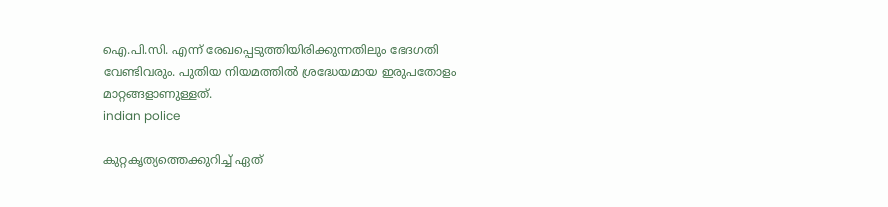ഐ.പി.സി. എന്ന് രേഖപ്പെടുത്തിയിരിക്കുന്നതിലും ഭേദഗതി വേണ്ടിവരും. പുതിയ നിയമത്തില്‍ ശ്രദ്ധേയമായ ഇരുപതോളം മാറ്റങ്ങളാണുള്ളത്.
indian police

കുറ്റകൃത്യത്തെക്കുറിച്ച് ഏത്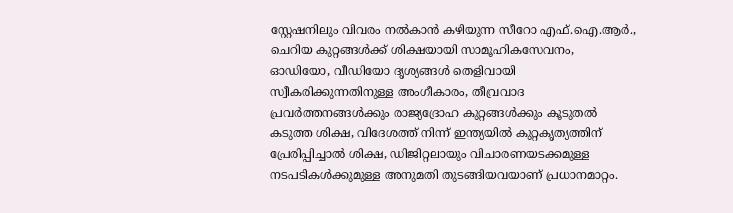സ്റ്റേഷനിലും വിവരം നല്‍കാന്‍ കഴിയുന്ന സീറോ എഫ്.ഐ.ആര്‍., ചെറിയ കുറ്റങ്ങള്‍ക്ക് ശിക്ഷയായി സാമൂഹികസേവനം, ഓഡിയോ, വീഡിയോ ദൃശ്യങ്ങള്‍ തെളിവായി സ്വീകരിക്കുന്നതിനുള്ള അംഗീകാരം, തീവ്രവാദ പ്രവര്‍ത്തനങ്ങള്‍ക്കും രാജ്യദ്രോഹ കുറ്റങ്ങള്‍ക്കും കൂടുതല്‍ കടുത്ത ശിക്ഷ, വിദേശത്ത് നിന്ന് ഇന്ത്യയില്‍ കുറ്റകൃത്യത്തിന് പ്രേരിപ്പിച്ചാല്‍ ശിക്ഷ, ഡിജിറ്റലായും വിചാരണയടക്കമുള്ള നടപടികള്‍ക്കുമുള്ള അനുമതി തുടങ്ങിയവയാണ് പ്രധാനമാറ്റം.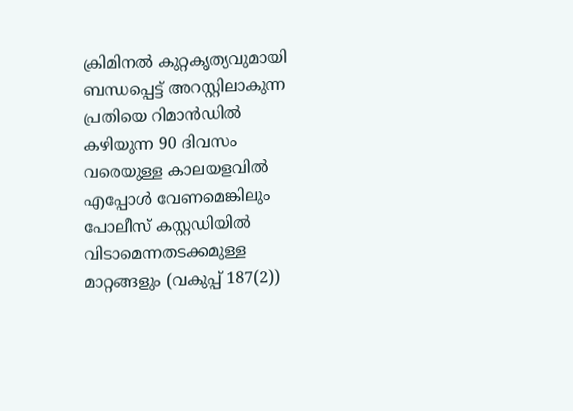ക്രിമിനല്‍ കുറ്റകൃത്യവുമായി ബന്ധപ്പെട്ട് അറസ്റ്റിലാകുന്ന പ്രതിയെ റിമാന്‍ഡില്‍ കഴിയുന്ന 90 ദിവസം വരെയുള്ള കാലയളവില്‍ എപ്പോള്‍ വേണമെങ്കിലും പോലീസ് കസ്റ്റഡിയില്‍ വിടാമെന്നതടക്കമുള്ള മാറ്റങ്ങളും (വകുപ്പ് 187(2))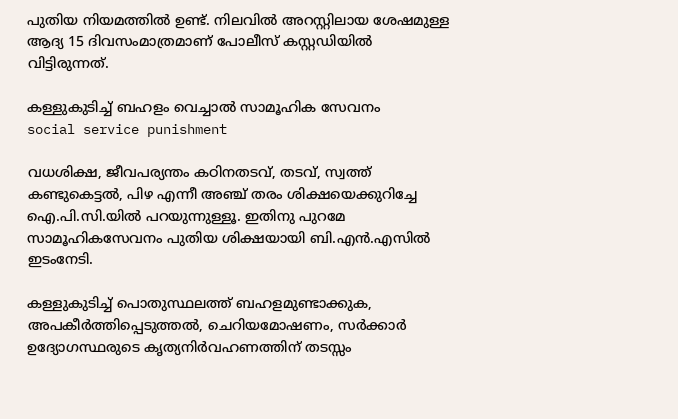പുതിയ നിയമത്തില്‍ ഉണ്ട്. നിലവില്‍ അറസ്റ്റിലായ ശേഷമുള്ള ആദ്യ 15 ദിവസംമാത്രമാണ് പോലീസ് കസ്റ്റഡിയില്‍ വിട്ടിരുന്നത്.

കള്ളുകുടിച്ച് ബഹളം വെച്ചാല്‍ സാമൂഹിക സേവനം
social service punishment

വധശിക്ഷ, ജീവപര്യന്തം കഠിനതടവ്, തടവ്, സ്വത്ത് കണ്ടുകെട്ടല്‍, പിഴ എന്നീ അഞ്ച് തരം ശിക്ഷയെക്കുറിച്ചേ ഐ.പി.സി.യില്‍ പറയുന്നുള്ളൂ. ഇതിനു പുറമേ സാമൂഹികസേവനം പുതിയ ശിക്ഷയായി ബി.എന്‍.എസില്‍ ഇടംനേടി.

കള്ളുകുടിച്ച് പൊതുസ്ഥലത്ത് ബഹളമുണ്ടാക്കുക, അപകീര്‍ത്തിപ്പെടുത്തല്‍, ചെറിയമോഷണം, സര്‍ക്കാര്‍ ഉദ്യോഗസ്ഥരുടെ കൃത്യനിര്‍വഹണത്തിന് തടസ്സം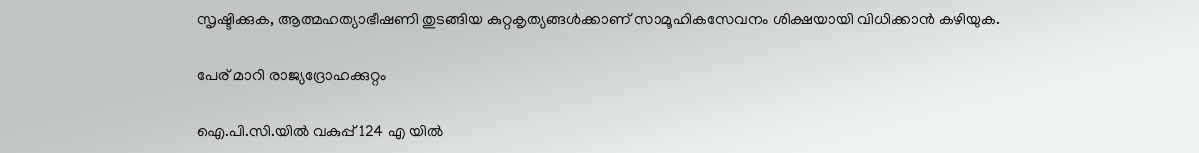സൃഷ്ടിക്കുക, ആത്മഹത്യാഭീഷണി തുടങ്ങിയ കുറ്റകൃത്യങ്ങള്‍ക്കാണ് സാമൂഹികസേവനം ശിക്ഷയായി വിധിക്കാന്‍ കഴിയുക.

പേര് മാറി രാജ്യദ്രോഹക്കുറ്റം

ഐ.പി.സി.യില്‍ വകുപ്പ് 124 എ യില്‍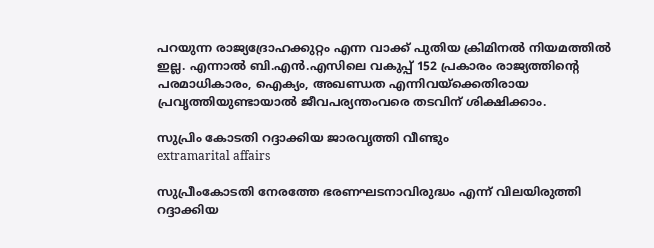പറയുന്ന രാജ്യദ്രോഹക്കുറ്റം എന്ന വാക്ക് പുതിയ ക്രിമിനല്‍ നിയമത്തില്‍ ഇല്ല. എന്നാല്‍ ബി.എന്‍.എസിലെ വകുപ്പ് 152 പ്രകാരം രാജ്യത്തിന്റെ പരമാധികാരം, ഐക്യം, അഖണ്ഡത എന്നിവയ്‌ക്കെതിരായ പ്രവൃത്തിയുണ്ടായാല്‍ ജീവപര്യന്തംവരെ തടവിന് ശിക്ഷിക്കാം.

സുപ്രിം കോടതി റദ്ദാക്കിയ ജാരവൃത്തി വീണ്ടും
extramarital affairs

സുപ്രീംകോടതി നേരത്തേ ഭരണഘടനാവിരുദ്ധം എന്ന് വിലയിരുത്തി റദ്ദാക്കിയ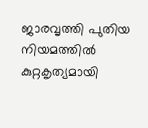ജാരവൃത്തി പുതിയ നിയമത്തില്‍ കുറ്റകൃത്യമായി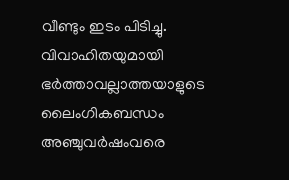വീണ്ടും ഇടം പിടിച്ചു. വിവാഹിതയുമായി ഭര്‍ത്താവല്ലാത്തയാളുടെ ലൈംഗികബന്ധം അഞ്ചുവര്‍ഷംവരെ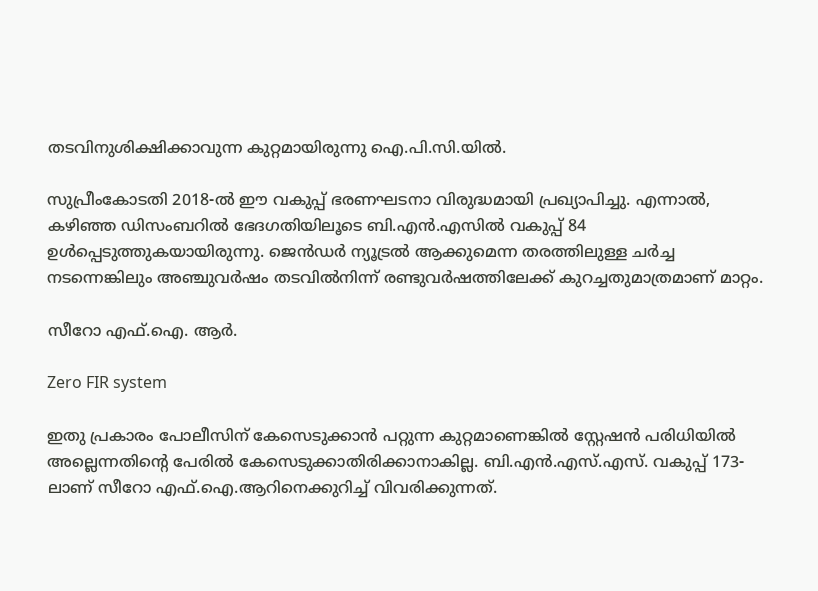തടവിനുശിക്ഷിക്കാവുന്ന കുറ്റമായിരുന്നു ഐ.പി.സി.യില്‍.

സുപ്രീംകോടതി 2018-ല്‍ ഈ വകുപ്പ് ഭരണഘടനാ വിരുദ്ധമായി പ്രഖ്യാപിച്ചു. എന്നാല്‍, കഴിഞ്ഞ ഡിസംബറില്‍ ഭേദഗതിയിലൂടെ ബി.എന്‍.എസില്‍ വകുപ്പ് 84 ഉള്‍പ്പെടുത്തുകയായിരുന്നു. ജെന്‍ഡര്‍ ന്യൂട്രല്‍ ആക്കുമെന്ന തരത്തിലുള്ള ചര്‍ച്ച നടന്നെങ്കിലും അഞ്ചുവര്‍ഷം തടവില്‍നിന്ന് രണ്ടുവര്‍ഷത്തിലേക്ക് കുറച്ചതുമാത്രമാണ് മാറ്റം.

സീറോ എഫ്.ഐ. ആര്‍.

Zero FIR system

ഇതു പ്രകാരം പോലീസിന് കേസെടുക്കാന്‍ പറ്റുന്ന കുറ്റമാണെങ്കില്‍ സ്റ്റേഷന്‍ പരിധിയില്‍ അല്ലെന്നതിന്റെ പേരില്‍ കേസെടുക്കാതിരിക്കാനാകില്ല. ബി.എന്‍.എസ്.എസ്. വകുപ്പ് 173-ലാണ് സീറോ എഫ്.ഐ.ആറിനെക്കുറിച്ച് വിവരിക്കുന്നത്.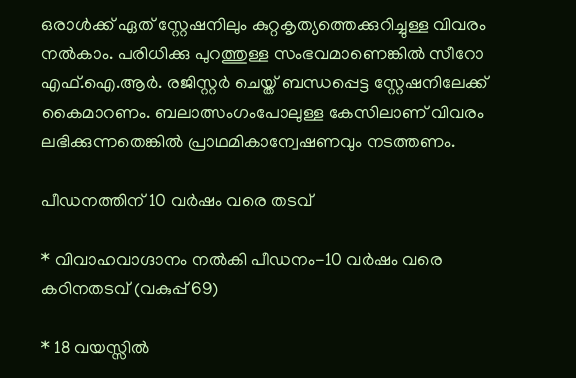ഒരാള്‍ക്ക് ഏത് സ്റ്റേഷനിലും കുറ്റകൃത്യത്തെക്കുറിച്ചുള്ള വിവരം നല്‍കാം. പരിധിക്കു പുറത്തുള്ള സംഭവമാണെങ്കില്‍ സീറോ എഫ്.ഐ.ആര്‍. രജിസ്റ്റര്‍ ചെയ്ത് ബന്ധപ്പെട്ട സ്റ്റേഷനിലേക്ക് കൈമാറണം. ബലാത്സംഗംപോലുള്ള കേസിലാണ് വിവരം ലഭിക്കുന്നതെങ്കില്‍ പ്രാഥമികാന്വേഷണവും നടത്തണം.

പീഡനത്തിന് 10 വര്‍ഷം വരെ തടവ്

* വിവാഹവാഗ്ദാനം നല്‍കി പീഡനം-10 വര്‍ഷം വരെ കഠിനതടവ് (വകുപ്പ് 69)

* 18 വയസ്സില്‍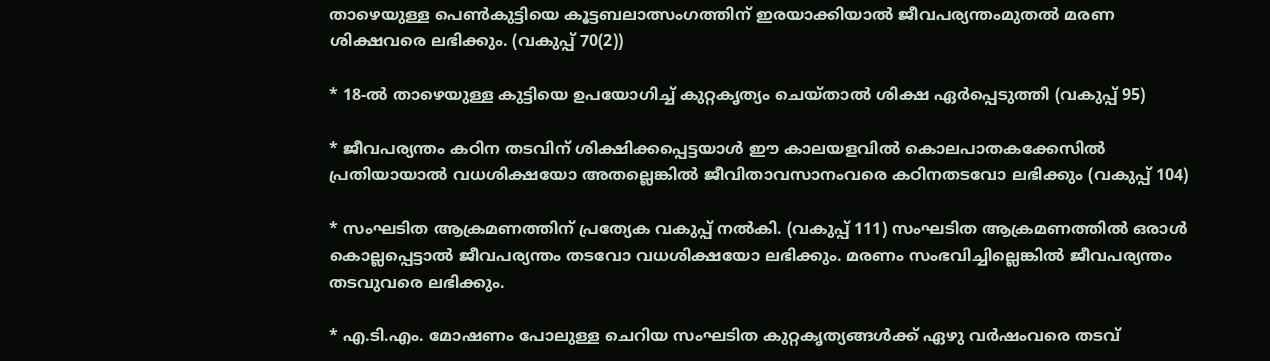താഴെയുള്ള പെണ്‍കുട്ടിയെ കൂട്ടബലാത്സംഗത്തിന് ഇരയാക്കിയാല്‍ ജീവപര്യന്തംമുതല്‍ മരണ ശിക്ഷവരെ ലഭിക്കും. (വകുപ്പ് 70(2))

* 18-ല്‍ താഴെയുള്ള കുട്ടിയെ ഉപയോഗിച്ച് കുറ്റകൃത്യം ചെയ്താല്‍ ശിക്ഷ ഏര്‍പ്പെടുത്തി (വകുപ്പ് 95)

* ജീവപര്യന്തം കഠിന തടവിന് ശിക്ഷിക്കപ്പെട്ടയാള്‍ ഈ കാലയളവില്‍ കൊലപാതകക്കേസില്‍ പ്രതിയായാല്‍ വധശിക്ഷയോ അതല്ലെങ്കില്‍ ജീവിതാവസാനംവരെ കഠിനതടവോ ലഭിക്കും (വകുപ്പ് 104)

* സംഘടിത ആക്രമണത്തിന് പ്രത്യേക വകുപ്പ് നല്‍കി. (വകുപ്പ് 111) സംഘടിത ആക്രമണത്തില്‍ ഒരാള്‍ കൊല്ലപ്പെട്ടാല്‍ ജീവപര്യന്തം തടവോ വധശിക്ഷയോ ലഭിക്കും. മരണം സംഭവിച്ചില്ലെങ്കില്‍ ജീവപര്യന്തം തടവുവരെ ലഭിക്കും.

* എ.ടി.എം. മോഷണം പോലുള്ള ചെറിയ സംഘടിത കുറ്റകൃത്യങ്ങള്‍ക്ക് ഏഴു വര്‍ഷംവരെ തടവ്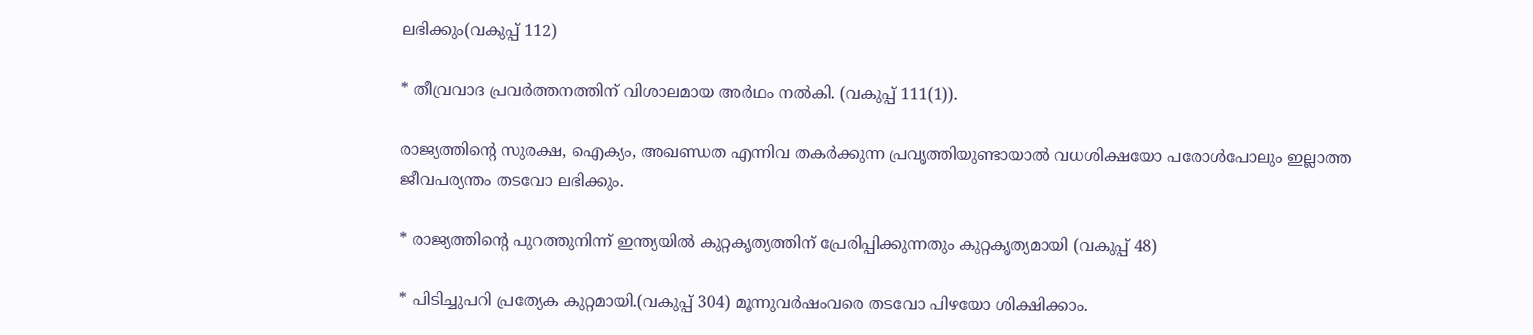ലഭിക്കും(വകുപ്പ് 112)

* തീവ്രവാദ പ്രവര്‍ത്തനത്തിന് വിശാലമായ അര്‍ഥം നല്‍കി. (വകുപ്പ് 111(1)).

രാജ്യത്തിന്റെ സുരക്ഷ, ഐക്യം, അഖണ്ഡത എന്നിവ തകര്‍ക്കുന്ന പ്രവൃത്തിയുണ്ടായാല്‍ വധശിക്ഷയോ പരോള്‍പോലും ഇല്ലാത്ത ജീവപര്യന്തം തടവോ ലഭിക്കും.

* രാജ്യത്തിന്റെ പുറത്തുനിന്ന് ഇന്ത്യയില്‍ കുറ്റകൃത്യത്തിന് പ്രേരിപ്പിക്കുന്നതും കുറ്റകൃത്യമായി (വകുപ്പ് 48)

* പിടിച്ചുപറി പ്രത്യേക കുറ്റമായി.(വകുപ്പ് 304) മൂന്നുവര്‍ഷംവരെ തടവോ പിഴയോ ശിക്ഷിക്കാം.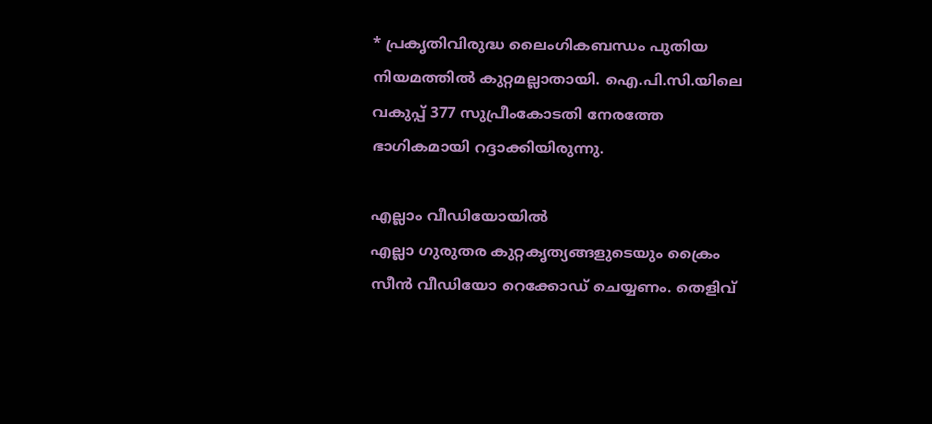* പ്രകൃതിവിരുദ്ധ ലൈംഗികബന്ധം പുതിയ നിയമത്തില്‍ കുറ്റമല്ലാതായി. ഐ.പി.സി.യിലെ വകുപ്പ് 377 സുപ്രീംകോടതി നേരത്തേ ഭാഗികമായി റദ്ദാക്കിയിരുന്നു.

എല്ലാം വീഡിയോയില്‍
എല്ലാ ഗുരുതര കുറ്റകൃത്യങ്ങളുടെയും ക്രൈം സീന്‍ വീഡിയോ റെക്കോഡ് ചെയ്യണം. തെളിവ്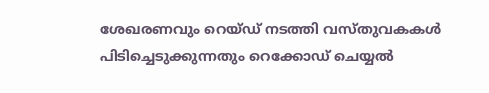ശേഖരണവും റെയ്ഡ് നടത്തി വസ്തുവകകള്‍ പിടിച്ചെടുക്കുന്നതും റെക്കോഡ് ചെയ്യല്‍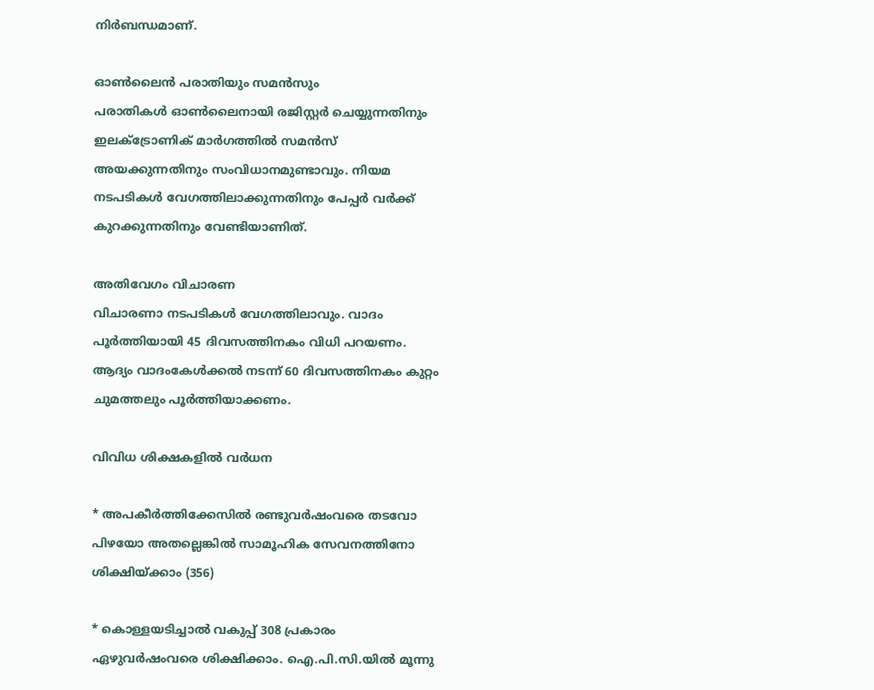നിര്‍ബന്ധമാണ്.

ഓണ്‍ലൈന്‍ പരാതിയും സമന്‍സും
പരാതികള്‍ ഓണ്‍ലൈനായി രജിസ്റ്റര്‍ ചെയ്യുന്നതിനും ഇലക്ട്രോണിക് മാര്‍ഗത്തില്‍ സമന്‍സ് അയക്കുന്നതിനും സംവിധാനമുണ്ടാവും. നിയമ നടപടികള്‍ വേഗത്തിലാക്കുന്നതിനും പേപ്പര്‍ വര്‍ക്ക് കുറക്കുന്നതിനും വേണ്ടിയാണിത്.

അതിവേഗം വിചാരണ
വിചാരണാ നടപടികള്‍ വേഗത്തിലാവും. വാദം പൂര്‍ത്തിയായി 45 ദിവസത്തിനകം വിധി പറയണം. ആദ്യം വാദംകേള്‍ക്കല്‍ നടന്ന് 60 ദിവസത്തിനകം കുറ്റം ചുമത്തലും പൂര്‍ത്തിയാക്കണം.

വിവിധ ശിക്ഷകളില്‍ വര്‍ധന

* അപകീര്‍ത്തിക്കേസില്‍ രണ്ടുവര്‍ഷംവരെ തടവോ പിഴയോ അതല്ലെങ്കില്‍ സാമൂഹിക സേവനത്തിനോ ശിക്ഷിയ്ക്കാം (356)

* കൊള്ളയടിച്ചാല്‍ വകുപ്പ് 308 പ്രകാരം ഏഴുവര്‍ഷംവരെ ശിക്ഷിക്കാം. ഐ.പി.സി.യില്‍ മൂന്നു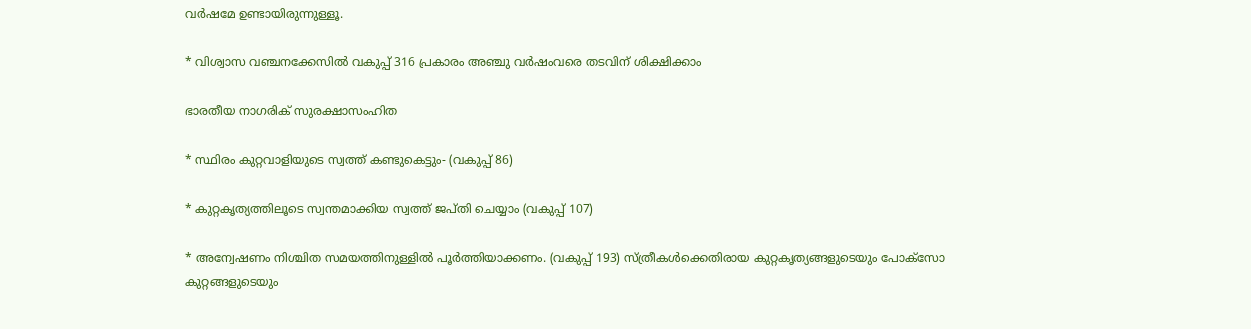വര്‍ഷമേ ഉണ്ടായിരുന്നുള്ളൂ.

* വിശ്വാസ വഞ്ചനക്കേസില്‍ വകുപ്പ് 316 പ്രകാരം അഞ്ചു വര്‍ഷംവരെ തടവിന് ശിക്ഷിക്കാം

ഭാരതീയ നാഗരിക് സുരക്ഷാസംഹിത

* സ്ഥിരം കുറ്റവാളിയുടെ സ്വത്ത് കണ്ടുകെട്ടും- (വകുപ്പ് 86)

* കുറ്റകൃത്യത്തിലൂടെ സ്വന്തമാക്കിയ സ്വത്ത് ജപ്തി ചെയ്യാം (വകുപ്പ് 107)

* അന്വേഷണം നിശ്ചിത സമയത്തിനുള്ളില്‍ പൂര്‍ത്തിയാക്കണം. (വകുപ്പ് 193) സ്ത്രീകള്‍ക്കെതിരായ കുറ്റകൃത്യങ്ങളുടെയും പോക്‌സോ കുറ്റങ്ങളുടെയും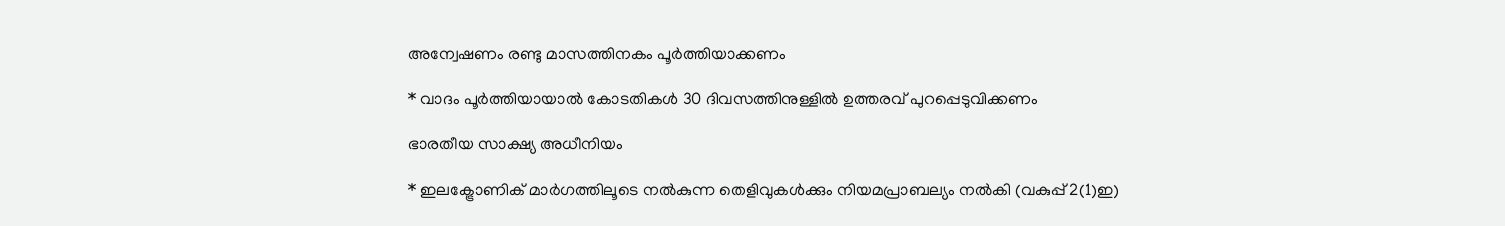അന്വേഷണം രണ്ടു മാസത്തിനകം പൂര്‍ത്തിയാക്കണം

* വാദം പൂര്‍ത്തിയായാല്‍ കോടതികള്‍ 30 ദിവസത്തിനുള്ളില്‍ ഉത്തരവ് പുറപ്പെടുവിക്കണം

ഭാരതീയ സാക്ഷ്യ അധീനിയം

* ഇലക്ട്രോണിക് മാര്‍ഗത്തിലൂടെ നല്‍കുന്ന തെളിവുകള്‍ക്കും നിയമപ്രാബല്യം നല്‍കി (വകുപ്പ് 2(1)ഇ)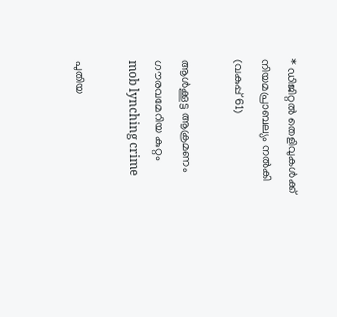* ഡിജിറ്റല്‍ തെളിവുകള്‍ക്ക് നിയമപ്രാബല്യം നല്‍കി (വകുപ്പ് 61)

ആള്‍ക്കൂട്ട ആക്രമണം ഗൗരവമേറിയ കുറ്റം
mob lynching crime

പുതിയ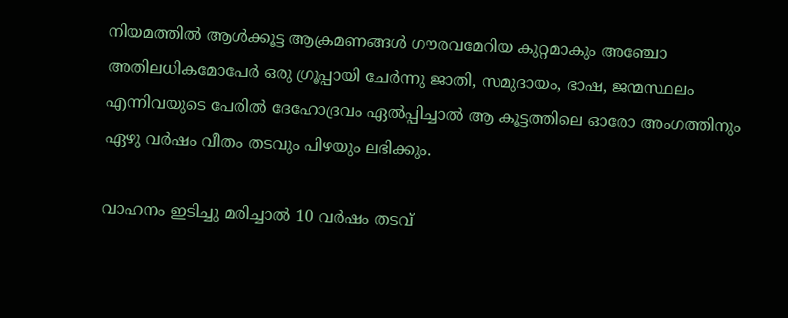നിയമത്തില്‍ ആള്‍ക്കൂട്ട ആക്രമണങ്ങള്‍ ഗൗരവമേറിയ കുറ്റമാകും അഞ്ചോ അതിലധികമോപേര്‍ ഒരു ഗ്രൂപ്പായി ചേര്‍ന്നു ജാതി, സമുദായം, ഭാഷ, ജന്മസ്ഥലം എന്നിവയുടെ പേരില്‍ ദേഹോദ്രവം ഏല്‍പ്പിച്ചാല്‍ ആ കൂട്ടത്തിലെ ഓരോ അംഗത്തിനും ഏഴു വര്‍ഷം വീതം തടവും പിഴയും ലഭിക്കും.

വാഹനം ഇടിച്ചു മരിച്ചാല്‍ 10 വര്‍ഷം തടവ്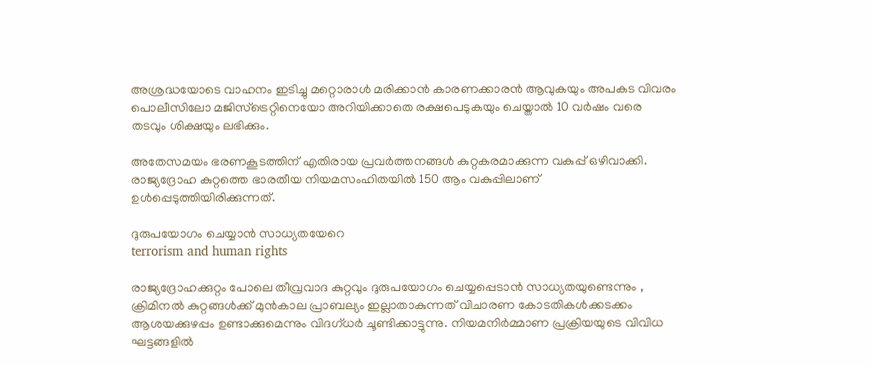അശ്രദ്ധയോടെ വാഹനം ഇടിച്ചു മറ്റൊരാള്‍ മരിക്കാന്‍ കാരണക്കാരന്‍ ആവുകയും അപകട വിവരം പൊലീസിലോ മജിസ്ട്രെറ്റിനെയോ അറിയിക്കാതെ രക്ഷപെടുകയും ചെയ്താല്‍ 10 വര്‍ഷം വരെ തടവും ശിക്ഷയും ലഭിക്കും.

അതേസമയം ഭരണകൂടത്തിന് എതിരായ പ്രവര്‍ത്തനങ്ങള്‍ കുറ്റകരമാക്കുന്ന വകുപ്പ് ഒഴിവാക്കി. രാജ്യദ്രോഹ കുറ്റത്തെ ഭാരതീയ നിയമസംഹിതയില്‍ 150 ആം വകുപ്പിലാണ് ഉള്‍പ്പെടുത്തിയിരിക്കുന്നത്.

ദുരുപയോഗം ചെയ്യാന്‍ സാധ്യതയേറെ
terrorism and human rights

രാജ്യദ്രോഹക്കുറ്റം പോലെ തീവ്രവാദ കുറ്റവും ദുരുപയോഗം ചെയ്യപ്പെടാന്‍ സാധ്യതയുണ്ടെന്നും , ക്രിമിനല്‍ കുറ്റങ്ങള്‍ക്ക് മുന്‍കാല പ്രാബല്യം ഇല്ലാതാകുന്നത് വിചാരണ കോടതികള്‍ക്കടക്കം ആശയക്കുഴപ്പം ഉണ്ടാക്കുമെന്നും വിദഗ്ധര്‍ ചൂണ്ടിക്കാട്ടുന്നു. നിയമനിര്‍മ്മാണ പ്രക്രിയയുടെ വിവിധ ഘട്ടങ്ങളില്‍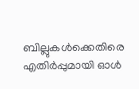ബില്ലുകള്‍ക്കെതിരെ എതിര്‍പ്പുമായി ഓള്‍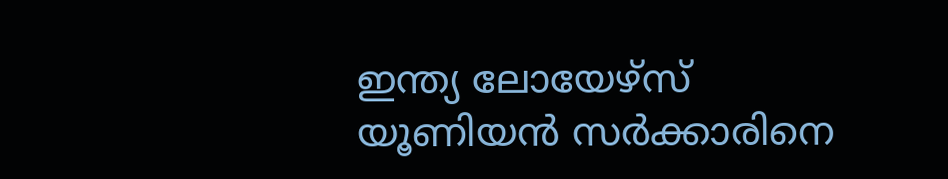ഇന്ത്യ ലോയേഴ്‌സ് യൂണിയന്‍ സര്‍ക്കാരിനെ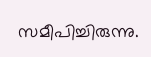സമീപിച്ചിരുന്നു.